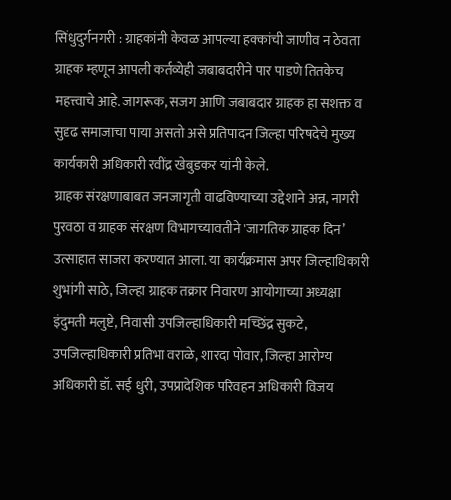सिंधुदुर्गनगरी : ग्राहकांनी केवळ आपल्या हक्कांची जाणीव न ठेवता ग्राहक म्हणून आपली कर्तव्येही जबाबदारीने पार पाडणे तितकेच महत्त्वाचे आहे. जागरूक, सजग आणि जबाबदार ग्राहक हा सशक्त व सुदृढ समाजाचा पाया असतो असे प्रतिपादन जिल्हा परिषदेचे मुख्य कार्यकारी अधिकारी रवींद्र खेबुडकर यांनी केले.
ग्राहक संरक्षणाबाबत जनजागृती वाढविण्याच्या उद्देशाने अन्न, नागरी पुरवठा व ग्राहक संरक्षण विभागच्यावतीने 'जागतिक ग्राहक दिन’ उत्साहात साजरा करण्यात आला. या कार्यक्रमास अपर जिल्हाधिकारी शुभांगी साठे, जिल्हा ग्राहक तक्रार निवारण आयोगाच्या अध्यक्षा इंदुमती मलुष्टे, निवासी उपजिल्हाधिकारी मच्छिंद्र सुकटे, उपजिल्हाधिकारी प्रतिभा वराळे, शारदा पोवार, जिल्हा आरोग्य अधिकारी डॉ. सई धुरी, उपप्रादेशिक परिवहन अधिकारी विजय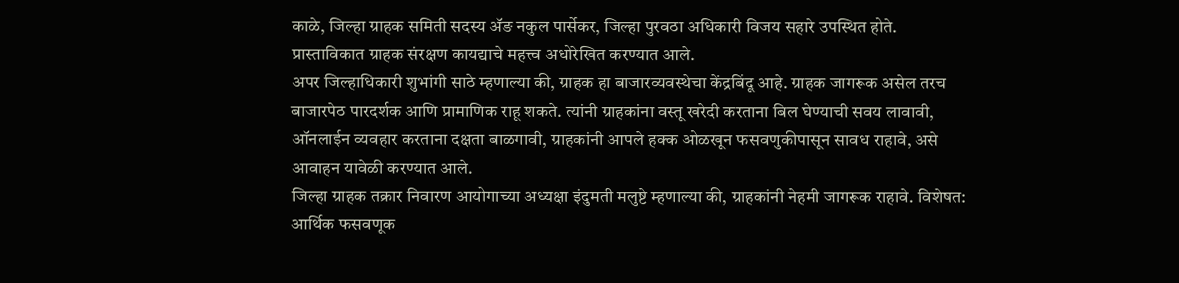काळे, जिल्हा ग्राहक समिती सदस्य ॲङ नकुल पार्सेकर, जिल्हा पुरवठा अधिकारी विजय सहारे उपस्थित होते. प्रास्ताविकात ग्राहक संरक्षण कायद्याचे महत्त्व अधोरेखित करण्यात आले.
अपर जिल्हाधिकारी शुभांगी साठे म्हणाल्या की, ग्राहक हा बाजारव्यवस्थेचा केंद्रबिंदू आहे. ग्राहक जागरूक असेल तरच बाजारपेठ पारदर्शक आणि प्रामाणिक राहू शकते. त्यांनी ग्राहकांना वस्तू खरेदी करताना बिल घेण्याची सवय लावावी, ऑनलाईन व्यवहार करताना दक्षता बाळगावी, ग्राहकांनी आपले हक्क ओळखून फसवणुकीपासून सावध राहावे, असे आवाहन यावेळी करण्यात आले.
जिल्हा ग्राहक तक्रार निवारण आयोगाच्या अध्यक्षा इंदुमती मलुष्टे म्हणाल्या की, ग्राहकांनी नेहमी जागरूक राहावे. विशेषत: आर्थिक फसवणूक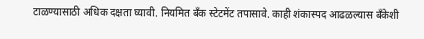टाळण्यासाठी अधिक दक्षता घ्यावी. नियमित बँक स्टेटमेंट तपासावे. काही शंकास्पद आढळल्यास बँकेशी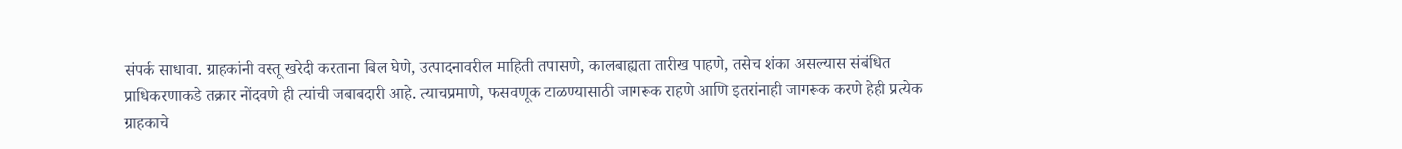संपर्क साधावा. ग्राहकांनी वस्तू खरेदी करताना बिल घेणे, उत्पादनावरील माहिती तपासणे, कालबाह्यता तारीख पाहणे, तसेच शंका असल्यास संबंधित प्राधिकरणाकडे तक्रार नोंदवणे ही त्यांची जबाबदारी आहे. त्याचप्रमाणे, फसवणूक टाळण्यासाठी जागरूक राहणे आणि इतरांनाही जागरूक करणे हेही प्रत्येक ग्राहकाचे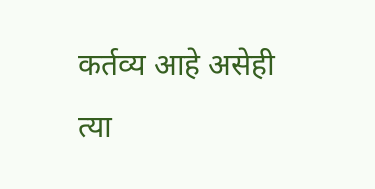कर्तव्य आहे असेही त्या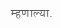म्हणाल्या.